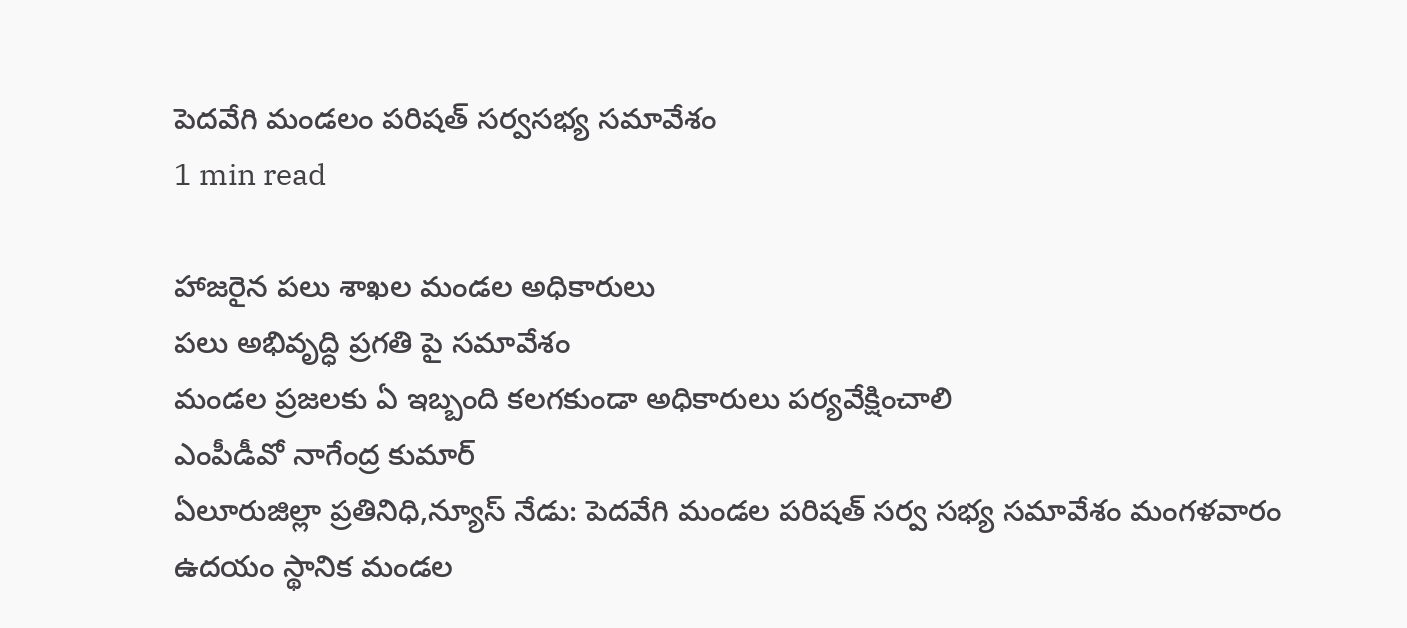పెదవేగి మండలం పరిషత్ సర్వసభ్య సమావేశం
1 min read

హాజరైన పలు శాఖల మండల అధికారులు
పలు అభివృద్ధి ప్రగతి పై సమావేశం
మండల ప్రజలకు ఏ ఇబ్బంది కలగకుండా అధికారులు పర్యవేక్షించాలి
ఎంపీడీవో నాగేంద్ర కుమార్
ఏలూరుజిల్లా ప్రతినిధి,న్యూస్ నేడు: పెదవేగి మండల పరిషత్ సర్వ సభ్య సమావేశం మంగళవారం ఉదయం స్థానిక మండల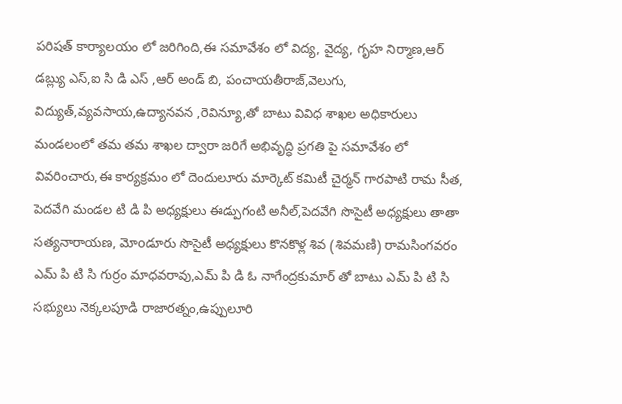పరిషత్ కార్యాలయం లో జరిగింది,ఈ సమావేశం లో విద్య, వైద్య, గృహ నిర్మాణ,ఆర్ డబ్ల్యు ఎస్,ఐ సి డి ఎస్ ,ఆర్ అండ్ బి, పంచాయతీరాజ్,వెలుగు, విద్యుత్,వ్యవసాయ,ఉద్యానవన ,రెవిన్యూ,తో బాటు వివిధ శాఖల అధికారులు మండలంలో తమ తమ శాఖల ద్వారా జరిగే అభివృద్ధి ప్రగతి పై సమావేశం లో వివరించారు,ఈ కార్యక్రమం లో దెందులూరు మార్కెట్ కమిటీ చైర్మన్ గారపాటి రామ సీత, పెదవేగి మండల టి డి పి అధ్యక్షులు ఈడ్పుగంటి అనీల్,పెదవేగి సొసైటీ అధ్యక్షులు తాతా సత్యనారాయణ, మోoడూరు సొసైటీ అధ్యక్షులు కొనకొళ్ల శివ (శివమణి) రామసింగవరం ఎమ్ పి టి సి గుర్రం మాధవరావు,ఎమ్ పి డి ఓ నాగేంద్రకుమార్ తో బాటు ఎమ్ పి టి సి సభ్యులు నెక్కలపూడి రాజారత్నం,ఉప్పులూరి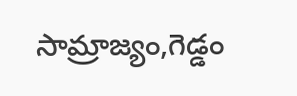సామ్రాజ్యం,గెడ్డం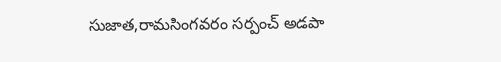సుజాత,రామసింగవరం సర్పంచ్ అడపా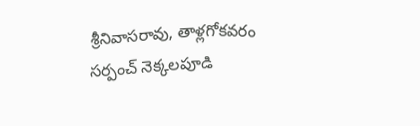శ్రీనివాసరావు, తాళ్లగోకవరం సర్పంచ్ నెక్కలపూడి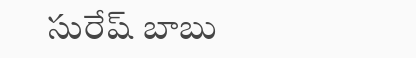సురేష్ బాబు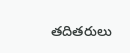తదితరులు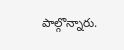పాల్గొన్నారు.